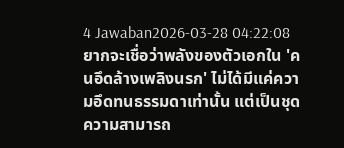4 Jawaban2026-03-28 04:22:08
ยากจะเชื่อว่าพลังของตัวเอกใน 'คนอึดล้างเพลิงนรก' ไม่ได้มีแค่ความอึดทนธรรมดาเท่านั้น แต่เป็นชุดความสามารถ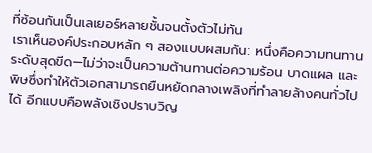ที่ซ้อนกันเป็นเลเยอร์หลายชั้นจนตั้งตัวไม่ทัน
เราเห็นองค์ประกอบหลัก ๆ สองแบบผสมกัน: หนึ่งคือความทนทานระดับสุดขีด—ไม่ว่าจะเป็นความต้านทานต่อความร้อน บาดแผล และพิษซึ่งทำให้ตัวเอกสามารถยืนหยัดกลางเพลิงที่ทำลายล้างคนทั่วไปได้ อีกแบบคือพลังเชิงปราบวิญ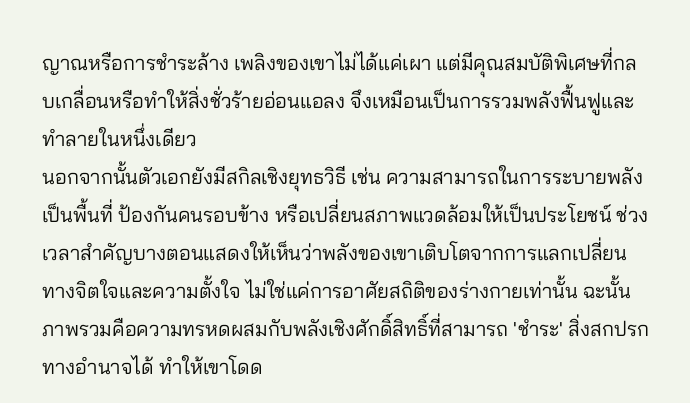ญาณหรือการชำระล้าง เพลิงของเขาไม่ได้แค่เผา แต่มีคุณสมบัติพิเศษที่กลบเกลื่อนหรือทำให้สิ่งชั่วร้ายอ่อนแอลง จึงเหมือนเป็นการรวมพลังฟื้นฟูและทำลายในหนึ่งเดียว
นอกจากนั้นตัวเอกยังมีสกิลเชิงยุทธวิธี เช่น ความสามารถในการระบายพลังเป็นพื้นที่ ป้องกันคนรอบข้าง หรือเปลี่ยนสภาพแวดล้อมให้เป็นประโยชน์ ช่วงเวลาสำคัญบางตอนแสดงให้เห็นว่าพลังของเขาเติบโตจากการแลกเปลี่ยนทางจิตใจและความตั้งใจ ไม่ใช่แค่การอาศัยสถิติของร่างกายเท่านั้น ฉะนั้นภาพรวมคือความทรหดผสมกับพลังเชิงศักดิ์สิทธิ์ที่สามารถ 'ชำระ' สิ่งสกปรกทางอำนาจได้ ทำให้เขาโดด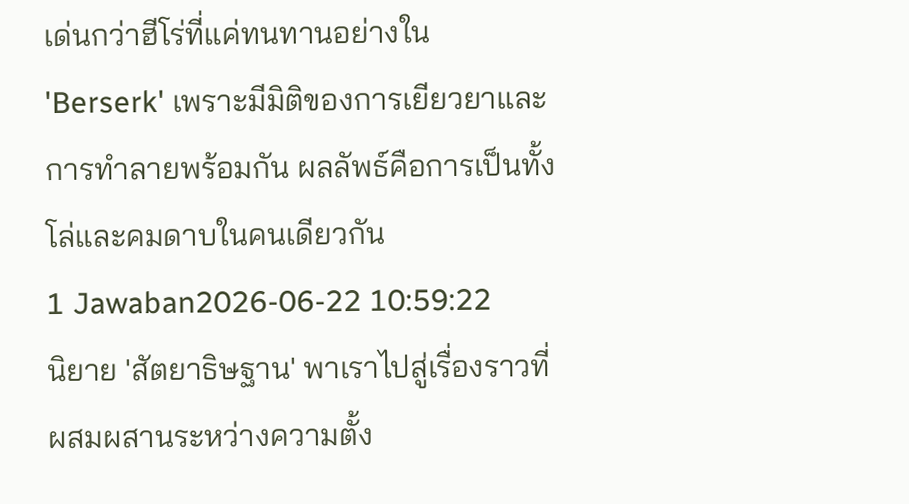เด่นกว่าฮีโร่ที่แค่ทนทานอย่างใน 'Berserk' เพราะมีมิติของการเยียวยาและการทำลายพร้อมกัน ผลลัพธ์คือการเป็นทั้งโล่และคมดาบในคนเดียวกัน
1 Jawaban2026-06-22 10:59:22
นิยาย 'สัตยาธิษฐาน' พาเราไปสู่เรื่องราวที่ผสมผสานระหว่างความตั้ง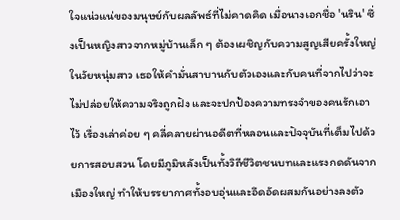ใจแน่วแน่ของมนุษย์กับผลลัพธ์ที่ไม่คาดคิด เมื่อนางเอกชื่อ 'นริน' ซึ่งเป็นหญิงสาวจากหมู่บ้านเล็ก ๆ ต้องเผชิญกับความสูญเสียครั้งใหญ่ในวัยหนุ่มสาว เธอให้คำมั่นสาบานกับตัวเองและกับคนที่จากไปว่าจะไม่ปล่อยให้ความจริงถูกฝัง และจะปกป้องความทรงจำของคนรักเอาไว้ เรื่องเล่าค่อย ๆ คลี่คลายผ่านอดีตที่หลอนและปัจจุบันที่เต็มไปด้วยการสอบสวน โดยมีภูมิหลังเป็นทั้งวิถีชีวิตชนบทและแรงกดดันจากเมืองใหญ่ ทำให้บรรยากาศทั้งอบอุ่นและอึดอัดผสมกันอย่างลงตัว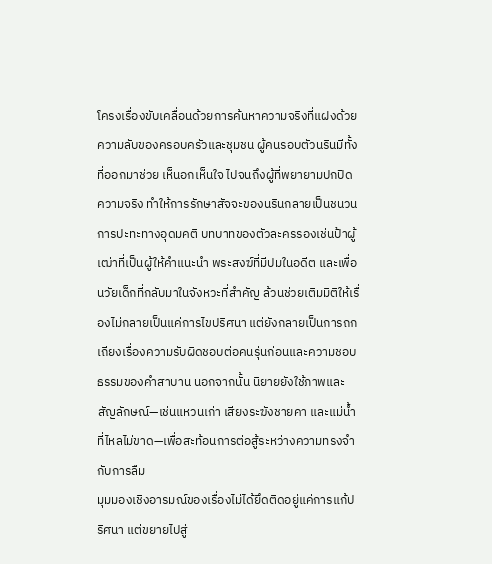โครงเรื่องขับเคลื่อนด้วยการค้นหาความจริงที่แฝงด้วยความลับของครอบครัวและชุมชน ผู้คนรอบตัวนรินมีทั้งที่ออกมาช่วย เห็นอกเห็นใจ ไปจนถึงผู้ที่พยายามปกปิดความจริง ทำให้การรักษาสัจจะของนรินกลายเป็นชนวนการปะทะทางอุดมคติ บทบาทของตัวละครรองเช่นป้าผู้เฒ่าที่เป็นผู้ให้คำแนะนำ พระสงฆ์ที่มีปมในอดีต และเพื่อนวัยเด็กที่กลับมาในจังหวะที่สำคัญ ล้วนช่วยเติมมิติให้เรื่องไม่กลายเป็นแค่การไขปริศนา แต่ยังกลายเป็นการถกเถียงเรื่องความรับผิดชอบต่อคนรุ่นก่อนและความชอบธรรมของคำสาบาน นอกจากนั้น นิยายยังใช้ภาพและสัญลักษณ์—เช่นแหวนเก่า เสียงระฆังชายคา และแม่น้ำที่ไหลไม่ขาด—เพื่อสะท้อนการต่อสู้ระหว่างความทรงจำกับการลืม
มุมมองเชิงอารมณ์ของเรื่องไม่ได้ยึดติดอยู่แค่การแก้ปริศนา แต่ขยายไปสู่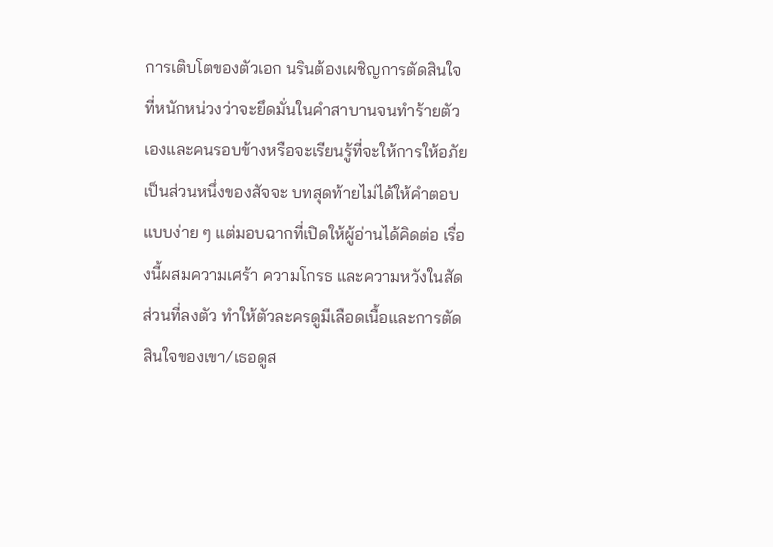การเติบโตของตัวเอก นรินต้องเผชิญการตัดสินใจที่หนักหน่วงว่าจะยึดมั่นในคำสาบานจนทำร้ายตัวเองและคนรอบข้างหรือจะเรียนรู้ที่จะให้การให้อภัยเป็นส่วนหนึ่งของสัจจะ บทสุดท้ายไม่ได้ให้คำตอบแบบง่าย ๆ แต่มอบฉากที่เปิดให้ผู้อ่านได้คิดต่อ เรื่องนี้ผสมความเศร้า ความโกรธ และความหวังในสัดส่วนที่ลงตัว ทำให้ตัวละครดูมีเลือดเนื้อและการตัดสินใจของเขา/เธอดูส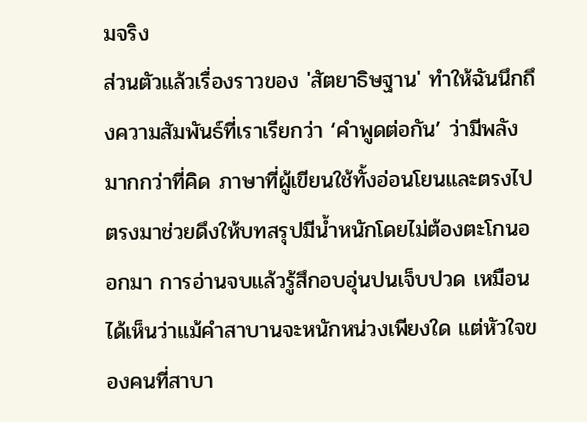มจริง
ส่วนตัวแล้วเรื่องราวของ 'สัตยาธิษฐาน' ทำให้ฉันนึกถึงความสัมพันธ์ที่เราเรียกว่า ‘คำพูดต่อกัน’ ว่ามีพลังมากกว่าที่คิด ภาษาที่ผู้เขียนใช้ทั้งอ่อนโยนและตรงไปตรงมาช่วยดึงให้บทสรุปมีน้ำหนักโดยไม่ต้องตะโกนออกมา การอ่านจบแล้วรู้สึกอบอุ่นปนเจ็บปวด เหมือนได้เห็นว่าแม้คำสาบานจะหนักหน่วงเพียงใด แต่หัวใจของคนที่สาบา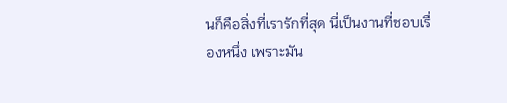นก็คือสิ่งที่เรารักที่สุด นี่เป็นงานที่ชอบเรื่องหนึ่ง เพราะมัน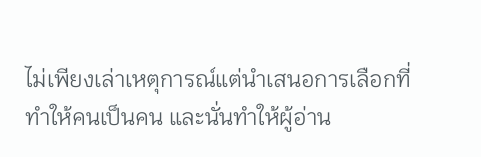ไม่เพียงเล่าเหตุการณ์แต่นำเสนอการเลือกที่ทำให้คนเป็นคน และนั่นทำให้ผู้อ่าน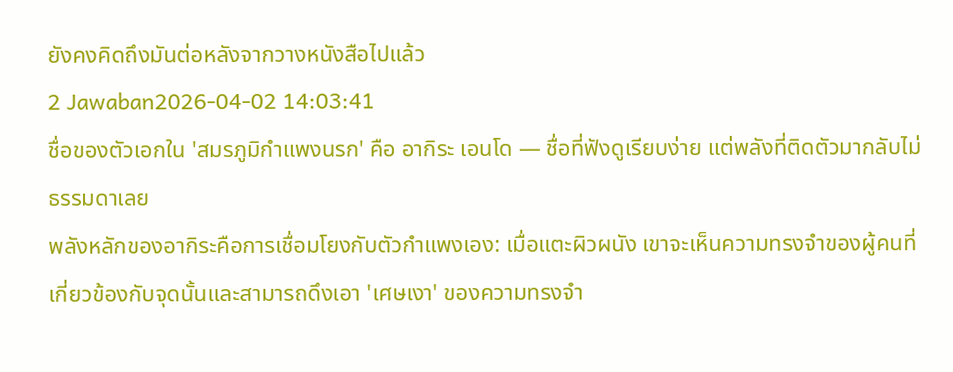ยังคงคิดถึงมันต่อหลังจากวางหนังสือไปแล้ว
2 Jawaban2026-04-02 14:03:41
ชื่อของตัวเอกใน 'สมรภูมิกำแพงนรก' คือ อากิระ เอนโด — ชื่อที่ฟังดูเรียบง่าย แต่พลังที่ติดตัวมากลับไม่ธรรมดาเลย
พลังหลักของอากิระคือการเชื่อมโยงกับตัวกำแพงเอง: เมื่อแตะผิวผนัง เขาจะเห็นความทรงจำของผู้คนที่เกี่ยวข้องกับจุดนั้นและสามารถดึงเอา 'เศษเงา' ของความทรงจำ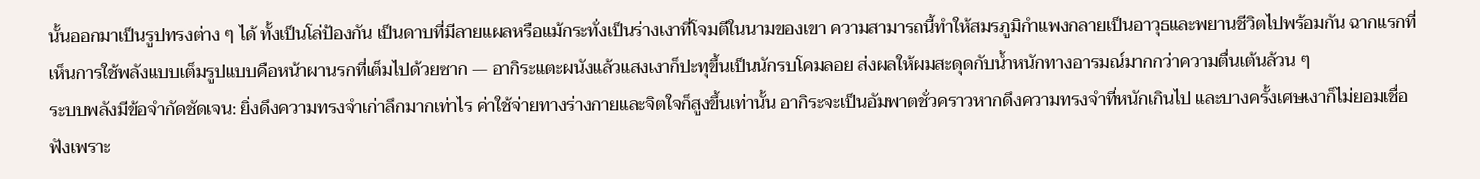นั้นออกมาเป็นรูปทรงต่าง ๆ ได้ ทั้งเป็นโล่ป้องกัน เป็นดาบที่มีลายแผลหรือแม้กระทั่งเป็นร่างเงาที่โจมตีในนามของเขา ความสามารถนี้ทำให้สมรภูมิกำแพงกลายเป็นอาวุธและพยานชีวิตไปพร้อมกัน ฉากแรกที่เห็นการใช้พลังแบบเต็มรูปแบบคือหน้าผานรกที่เต็มไปด้วยซาก — อากิระแตะผนังแล้วแสงเงาก็ปะทุขึ้นเป็นนักรบโคมลอย ส่งผลให้ผมสะดุดกับน้ำหนักทางอารมณ์มากกว่าความตื่นเต้นล้วน ๆ
ระบบพลังมีข้อจำกัดชัดเจน: ยิ่งดึงความทรงจำเก่าลึกมากเท่าไร ค่าใช้จ่ายทางร่างกายและจิตใจก็สูงขึ้นเท่านั้น อากิระจะเป็นอัมพาตชั่วคราวหากดึงความทรงจำที่หนักเกินไป และบางครั้งเศษเงาก็ไม่ยอมเชื่อฟังเพราะ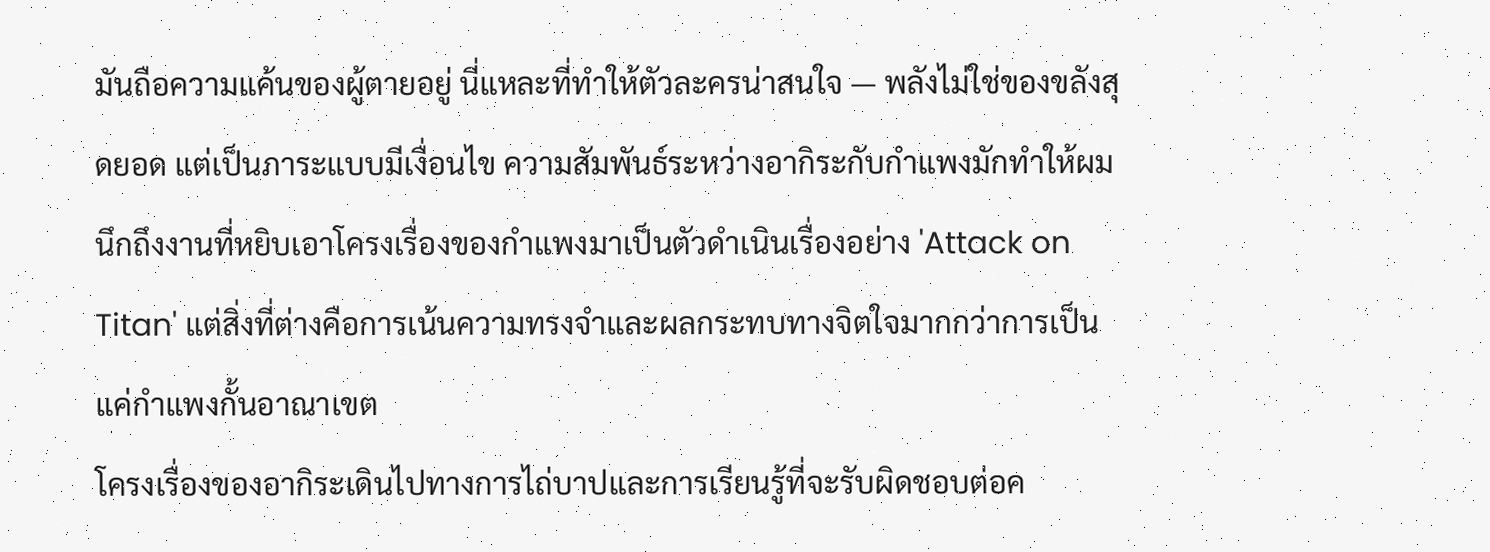มันถือความแค้นของผู้ตายอยู่ นี่แหละที่ทำให้ตัวละครน่าสนใจ — พลังไม่ใช่ของขลังสุดยอด แต่เป็นภาระแบบมีเงื่อนไข ความสัมพันธ์ระหว่างอากิระกับกำแพงมักทำให้ผมนึกถึงงานที่หยิบเอาโครงเรื่องของกำแพงมาเป็นตัวดำเนินเรื่องอย่าง 'Attack on Titan' แต่สิ่งที่ต่างคือการเน้นความทรงจำและผลกระทบทางจิตใจมากกว่าการเป็นแค่กำแพงกั้นอาณาเขต
โครงเรื่องของอากิระเดินไปทางการไถ่บาปและการเรียนรู้ที่จะรับผิดชอบต่อค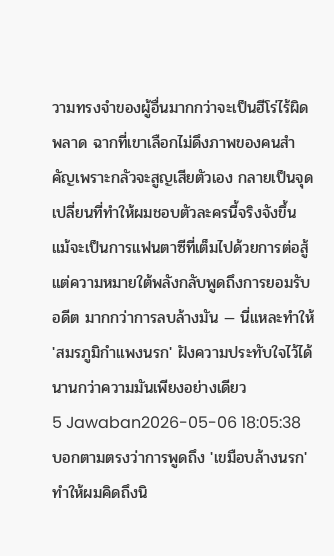วามทรงจำของผู้อื่นมากกว่าจะเป็นฮีโร่ไร้ผิดพลาด ฉากที่เขาเลือกไม่ดึงภาพของคนสำคัญเพราะกลัวจะสูญเสียตัวเอง กลายเป็นจุดเปลี่ยนที่ทำให้ผมชอบตัวละครนี้จริงจังขึ้น แม้จะเป็นการแฟนตาซีที่เต็มไปด้วยการต่อสู้ แต่ความหมายใต้พลังกลับพูดถึงการยอมรับอดีต มากกว่าการลบล้างมัน — นี่แหละทำให้ 'สมรภูมิกำแพงนรก' ฝังความประทับใจไว้ได้นานกว่าความมันเพียงอย่างเดียว
5 Jawaban2026-05-06 18:05:38
บอกตามตรงว่าการพูดถึง 'เขมือบล้างนรก' ทำให้ผมคิดถึงนิ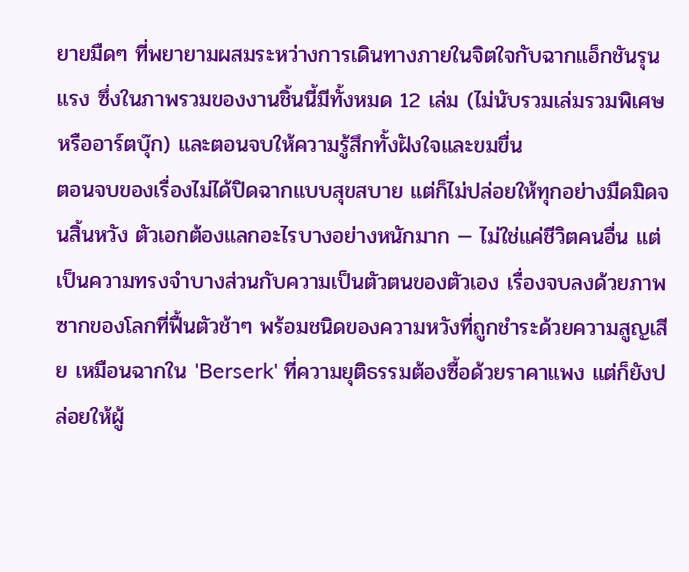ยายมืดๆ ที่พยายามผสมระหว่างการเดินทางภายในจิตใจกับฉากแอ็กชันรุนแรง ซึ่งในภาพรวมของงานชิ้นนี้มีทั้งหมด 12 เล่ม (ไม่นับรวมเล่มรวมพิเศษหรืออาร์ตบุ๊ก) และตอนจบให้ความรู้สึกทั้งฝังใจและขมขื่น
ตอนจบของเรื่องไม่ได้ปิดฉากแบบสุขสบาย แต่ก็ไม่ปล่อยให้ทุกอย่างมืดมิดจนสิ้นหวัง ตัวเอกต้องแลกอะไรบางอย่างหนักมาก — ไม่ใช่แค่ชีวิตคนอื่น แต่เป็นความทรงจำบางส่วนกับความเป็นตัวตนของตัวเอง เรื่องจบลงด้วยภาพซากของโลกที่ฟื้นตัวช้าๆ พร้อมชนิดของความหวังที่ถูกชำระด้วยความสูญเสีย เหมือนฉากใน 'Berserk' ที่ความยุติธรรมต้องซื้อด้วยราคาแพง แต่ก็ยังปล่อยให้ผู้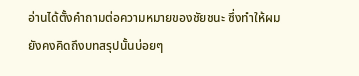อ่านได้ตั้งคำถามต่อความหมายของชัยชนะ ซึ่งทำให้ผมยังคงคิดถึงบทสรุปนั้นบ่อยๆ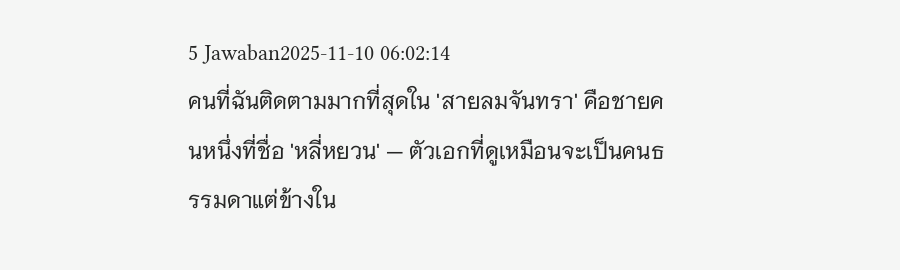5 Jawaban2025-11-10 06:02:14
คนที่ฉันติดตามมากที่สุดใน 'สายลมจันทรา' คือชายคนหนึ่งที่ชื่อ 'หลี่หยวน' — ตัวเอกที่ดูเหมือนจะเป็นคนธรรมดาแต่ข้างใน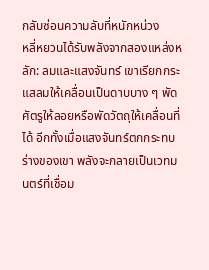กลับซ่อนความลับที่หนักหน่วง
หลี่หยวนได้รับพลังจากสองแหล่งหลัก: ลมและแสงจันทร์ เขาเรียกกระแสลมให้เคลื่อนเป็นดาบบาง ๆ พัดศัตรูให้ลอยหรือพัดวัตถุให้เคลื่อนที่ได้ อีกทั้งเมื่อแสงจันทร์ตกกระทบร่างของเขา พลังจะกลายเป็นเวทมนตร์ที่เชื่อม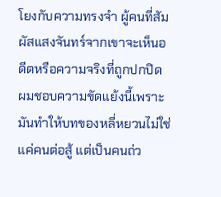โยงกับความทรงจำ ผู้คนที่สัมผัสแสงจันทร์จากเขาจะเห็นอดีตหรือความจริงที่ถูกปกปิด ผมชอบความขัดแย้งนี้เพราะมันทำให้บทของหลี่หยวนไม่ใช่แค่คนต่อสู้ แต่เป็นคนถ่ว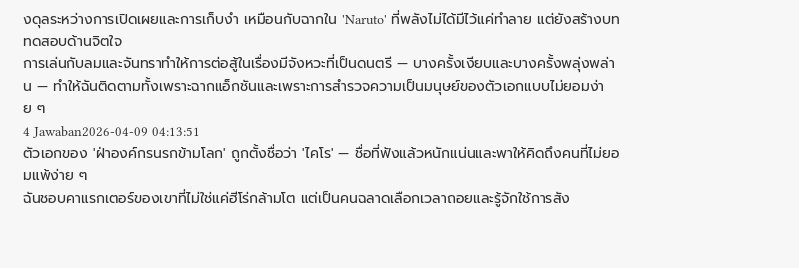งดุลระหว่างการเปิดเผยและการเก็บงำ เหมือนกับฉากใน 'Naruto' ที่พลังไม่ได้มีไว้แค่ทำลาย แต่ยังสร้างบททดสอบด้านจิตใจ
การเล่นกับลมและจันทราทำให้การต่อสู้ในเรื่องมีจังหวะที่เป็นดนตรี — บางครั้งเงียบและบางครั้งพลุ่งพล่าน — ทำให้ฉันติดตามทั้งเพราะฉากแอ็กชันและเพราะการสำรวจความเป็นมนุษย์ของตัวเอกแบบไม่ยอมง่าย ๆ
4 Jawaban2026-04-09 04:13:51
ตัวเอกของ 'ฝ่าองค์กรนรกข้ามโลก' ถูกตั้งชื่อว่า 'ไคโร' — ชื่อที่ฟังแล้วหนักแน่นและพาให้คิดถึงคนที่ไม่ยอมแพ้ง่าย ๆ
ฉันชอบคาแรกเตอร์ของเขาที่ไม่ใช่แค่ฮีโร่กล้ามโต แต่เป็นคนฉลาดเลือกเวลาถอยและรู้จักใช้การสัง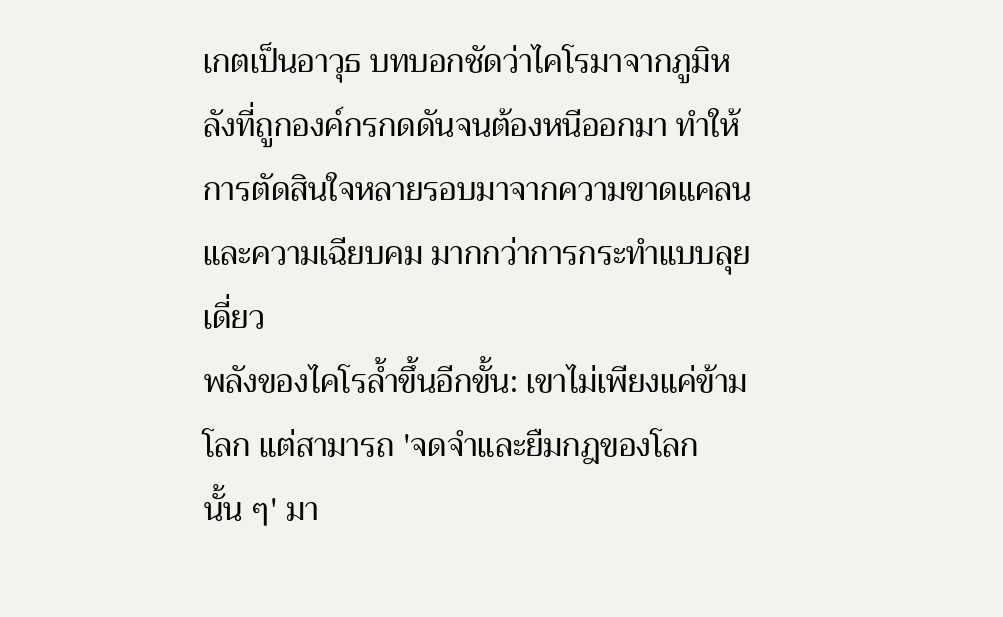เกตเป็นอาวุธ บทบอกชัดว่าไคโรมาจากภูมิหลังที่ถูกองค์กรกดดันจนต้องหนีออกมา ทำให้การตัดสินใจหลายรอบมาจากความขาดแคลนและความเฉียบคม มากกว่าการกระทำแบบลุยเดี่ยว
พลังของไคโรล้ำขึ้นอีกขั้น: เขาไม่เพียงแค่ข้ามโลก แต่สามารถ 'จดจำและยืมกฎของโลกนั้น ๆ' มา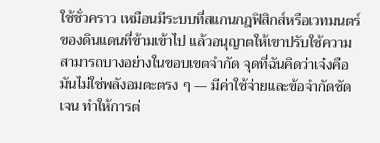ใช้ชั่วคราว เหมือนมีระบบที่สแกนกฎฟิสิกส์หรือเวทมนตร์ของดินแดนที่ข้ามเข้าไป แล้วอนุญาตให้เขาปรับใช้ความสามารถบางอย่างในขอบเขตจำกัด จุดที่ฉันคิดว่าเจ๋งคือมันไม่ใช่พลังอมตะตรง ๆ — มีค่าใช้จ่ายและข้อจำกัดชัดเจน ทำให้การต่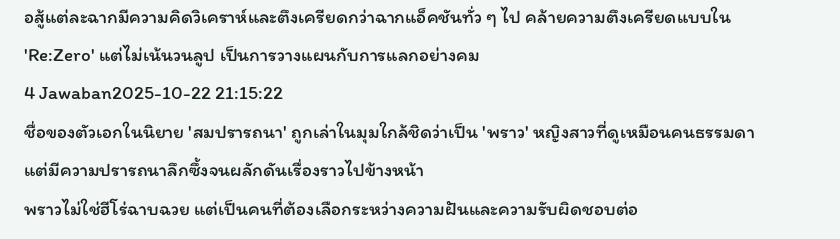อสู้แต่ละฉากมีความคิดวิเคราห์และตึงเครียดกว่าฉากแอ็คชันทั่ว ๆ ไป คล้ายความตึงเครียดแบบใน 'Re:Zero' แต่ไม่เน้นวนลูป เป็นการวางแผนกับการแลกอย่างคม
4 Jawaban2025-10-22 21:15:22
ชื่อของตัวเอกในนิยาย 'สมปรารถนา' ถูกเล่าในมุมใกล้ชิดว่าเป็น 'พราว' หญิงสาวที่ดูเหมือนคนธรรมดาแต่มีความปรารถนาลึกซึ้งจนผลักดันเรื่องราวไปข้างหน้า
พราวไม่ใช่ฮีโร่ฉาบฉวย แต่เป็นคนที่ต้องเลือกระหว่างความฝันและความรับผิดชอบต่อ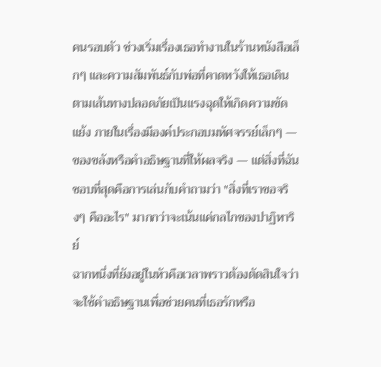คนรอบตัว ช่วงเริ่มเรื่องเธอทำงานในร้านหนังสือเล็กๆ และความสัมพันธ์กับพ่อที่คาดหวังให้เธอเดินตามเส้นทางปลอดภัยเป็นแรงฉุดให้เกิดความขัดแย้ง ภายในเรื่องมีองค์ประกอบมหัศจรรย์เล็กๆ — ของขลังหรือคำอธิษฐานที่ให้ผลจริง — แต่สิ่งที่ฉันชอบที่สุดคือการเล่นกับคำถามว่า "สิ่งที่เราขอจริงๆ คืออะไร" มากกว่าจะเน้นแค่กลไกของปาฏิหาริย์
ฉากหนึ่งที่ยังอยู่ในหัวคือเวลาพราวต้องตัดสินใจว่าจะใช้คำอธิษฐานเพื่อช่วยคนที่เธอรักหรือ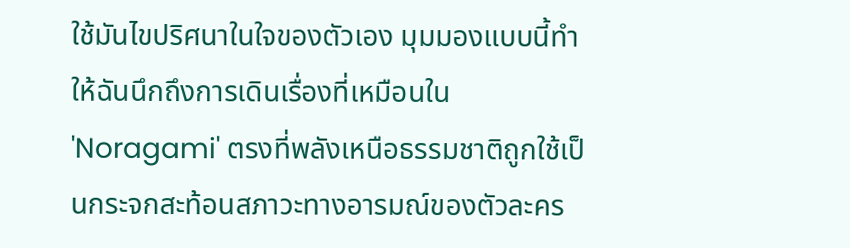ใช้มันไขปริศนาในใจของตัวเอง มุมมองแบบนี้ทำให้ฉันนึกถึงการเดินเรื่องที่เหมือนใน 'Noragami' ตรงที่พลังเหนือธรรมชาติถูกใช้เป็นกระจกสะท้อนสภาวะทางอารมณ์ของตัวละคร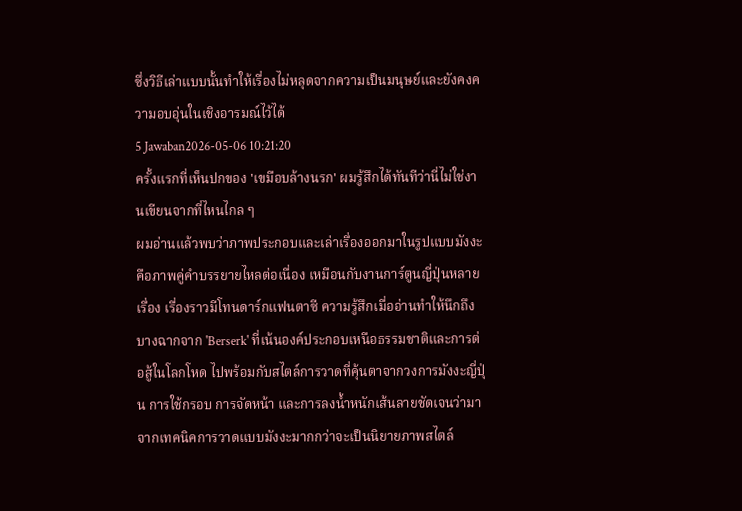ซึ่งวิธีเล่าแบบนั้นทำให้เรื่องไม่หลุดจากความเป็นมนุษย์และยังคงความอบอุ่นในเชิงอารมณ์ไว้ได้
5 Jawaban2026-05-06 10:21:20
ครั้งแรกที่เห็นปกของ 'เขมือบล้างนรก' ผมรู้สึกได้ทันทีว่านี่ไม่ใช่งานเขียนจากที่ไหนไกล ๆ
ผมอ่านแล้วพบว่าภาพประกอบและเล่าเรื่องออกมาในรูปแบบมังงะ คือภาพคู่คำบรรยายไหลต่อเนื่อง เหมือนกับงานการ์ตูนญี่ปุ่นหลายเรื่อง เรื่องราวมีโทนดาร์กแฟนตาซี ความรู้สึกเมื่ออ่านทำให้นึกถึงบางฉากจาก 'Berserk' ที่เน้นองค์ประกอบเหนือธรรมชาติและการต่อสู้ในโลกโหด ไปพร้อมกับสไตล์การวาดที่คุ้นตาจากวงการมังงะญี่ปุ่น การใช้กรอบ การจัดหน้า และการลงน้ำหนักเส้นลายชัดเจนว่ามาจากเทคนิคการวาดแบบมังงะมากกว่าจะเป็นนิยายภาพสไตล์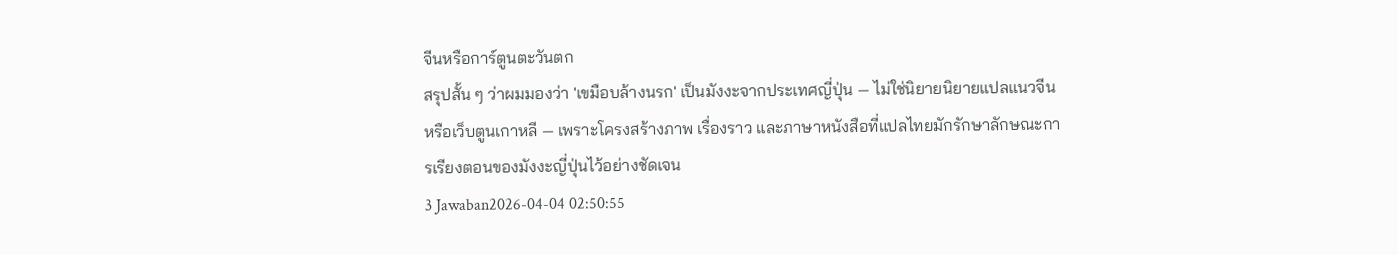จีนหรือการ์ตูนตะวันตก
สรุปสั้น ๆ ว่าผมมองว่า 'เขมือบล้างนรก' เป็นมังงะจากประเทศญี่ปุ่น — ไม่ใช่นิยายนิยายแปลแนวจีนหรือเว็บตูนเกาหลี — เพราะโครงสร้างภาพ เรื่องราว และภาษาหนังสือที่แปลไทยมักรักษาลักษณะการเรียงตอนของมังงะญี่ปุ่นไว้อย่างชัดเจน
3 Jawaban2026-04-04 02:50:55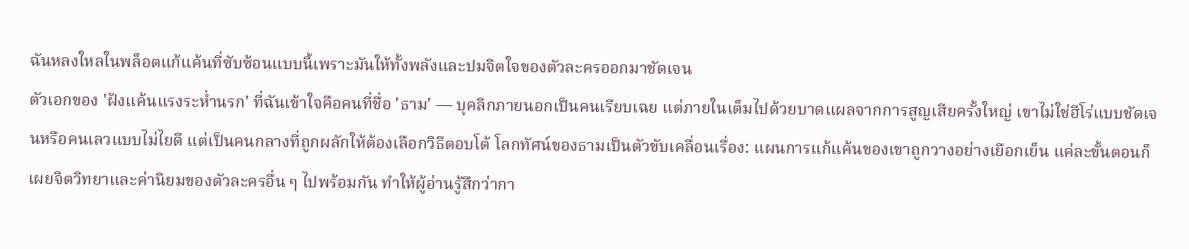ฉันหลงใหลในพล็อตแก้แค้นที่ซับซ้อนแบบนี้เพราะมันให้ทั้งพลังและปมจิตใจของตัวละครออกมาชัดเจน
ตัวเอกของ 'ฝังแค้นแรงระห่ำนรก' ที่ฉันเข้าใจคือคนที่ชื่อ 'ธาม' — บุคลิกภายนอกเป็นคนเรียบเฉย แต่ภายในเต็มไปด้วยบาดแผลจากการสูญเสียครั้งใหญ่ เขาไม่ใช่ฮีโร่แบบชัดเจนหรือคนเลวแบบไม่ไยดี แต่เป็นคนกลางที่ถูกผลักให้ต้องเลือกวิธีตอบโต้ โลกทัศน์ของธามเป็นตัวขับเคลื่อนเรื่อง: แผนการแก้แค้นของเขาถูกวางอย่างเยือกเย็น แค่ละขั้นตอนก็เผยจิตวิทยาและค่านิยมของตัวละครอื่น ๆ ไปพร้อมกัน ทำให้ผู้อ่านรู้สึกว่ากา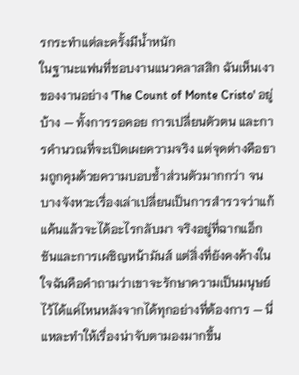รกระทำแต่ละครั้งมีน้ำหนัก
ในฐานะแฟนที่ชอบงานแนวคลาสสิก ฉันเห็นเงาของงานอย่าง 'The Count of Monte Cristo' อยู่บ้าง — ทั้งการรอคอย การเปลี่ยนตัวตน และการคำนวณที่จะเปิดเผยความจริง แต่จุดต่างคือธามถูกคุมด้วยความบอบช้ำส่วนตัวมากกว่า จนบางจังหวะเรื่องเล่าเปลี่ยนเป็นการสำรวจว่าแก้แค้นแล้วจะได้อะไรกลับมา จริงอยู่ที่ฉากแอ็กชันและการเผชิญหน้ามันส์ แต่สิ่งที่ยังคงค้างในใจฉันคือคำถามว่าเขาจะรักษาความเป็นมนุษย์ไว้ได้แค่ไหนหลังจากได้ทุกอย่างที่ต้องการ — นี่แหละทำให้เรื่องน่าจับตามองมากขึ้น